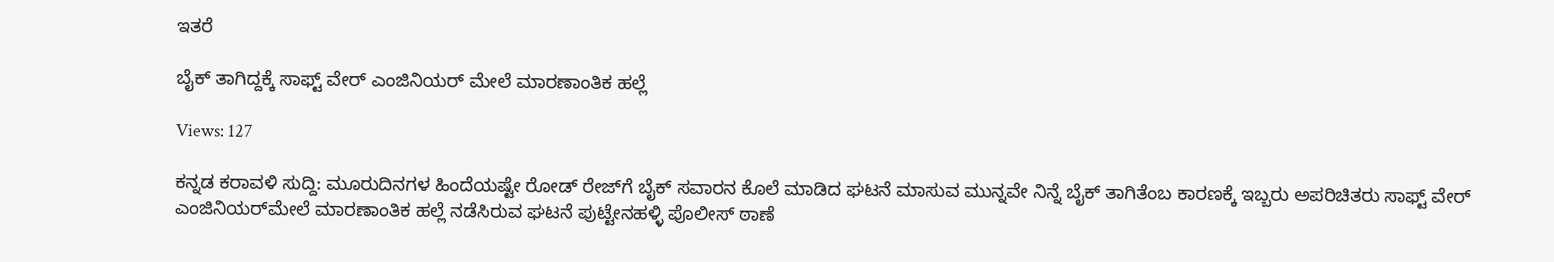ಇತರೆ

ಬೈಕ್‌ ತಾಗಿದ್ದಕ್ಕೆ ಸಾಫ್ಟ್ ವೇರ್‌ ಎಂಜಿನಿಯರ್‌ ಮೇಲೆ ಮಾರಣಾಂತಿಕ ಹಲ್ಲೆ

Views: 127

ಕನ್ನಡ ಕರಾವಳಿ ಸುದ್ದಿ: ಮೂರುದಿನಗಳ ಹಿಂದೆಯಷ್ಟೇ ರೋಡ್‌ ರೇಜ್‌ಗೆ ಬೈಕ್‌ ಸವಾರನ ಕೊಲೆ ಮಾಡಿದ ಘಟನೆ ಮಾಸುವ ಮುನ್ನವೇ ನಿನ್ನೆ ಬೈಕ್‌ ತಾಗಿತೆಂಬ ಕಾರಣಕ್ಕೆ ಇಬ್ಬರು ಅಪರಿಚಿತರು ಸಾಫ್ಟ್ ವೇರ್‌ ಎಂಜಿನಿಯರ್‌ಮೇಲೆ ಮಾರಣಾಂತಿಕ ಹಲ್ಲೆ ನಡೆಸಿರುವ ಘಟನೆ ಪುಟ್ಟೇನಹಳ್ಳಿ ಪೊಲೀಸ್‌‍ ಠಾಣೆ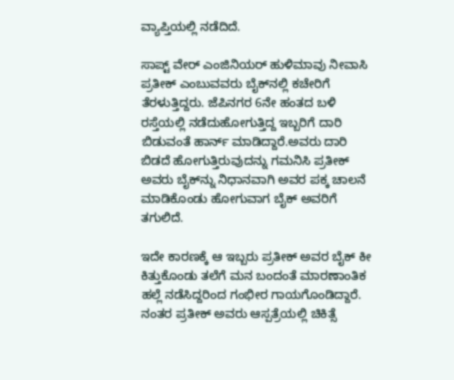ವ್ಯಾಪ್ತಿಯಲ್ಲಿ ನಡೆದಿದೆ.

ಸಾಪ್ಟ್ ವೇರ್‌ ಎಂಜಿನಿಯರ್‌ ಹುಳಿಮಾವು ನೀವಾಸಿ ಪ್ರತೀಕ್‌ ಎಂಬುವವರು ಬೈಕ್‌ನಲ್ಲಿ ಕಚೇರಿಗೆ ತೆರಳುತ್ತಿದ್ದರು. ಜೆಪಿನಗರ 6ನೇ ಹಂತದ ಬಳಿ ರಸ್ತೆಯಲ್ಲಿ ನಡೆದುಹೋಗುತ್ತಿದ್ದ ಇಬ್ಬರಿಗೆ ದಾರಿ ಬಿಡುವಂತೆ ಹಾರ್ನ್‌ ಮಾಡಿದ್ದಾರೆ.ಅವರು ದಾರಿ ಬಿಡದೆ ಹೋಗುತ್ತಿರುವುದನ್ನು ಗಮನಿಸಿ ಪ್ರತೀಕ್‌ ಅವರು ಬೈಕ್‌ನ್ನು ನಿಧಾನವಾಗಿ ಅವರ ಪಕ್ಕ ಚಾಲನೆ ಮಾಡಿಕೊಂಡು ಹೋಗುವಾಗ ಬೈಕ್‌ ಅವರಿಗೆ ತಗುಲಿದೆ.

ಇದೇ ಕಾರಣಕ್ಕೆ ಆ ಇಬ್ಬರು ಪ್ರತೀಕ್‌ ಅವರ ಬೈಕ್‌ ಕೀ ಕಿತ್ತುಕೊಂಡು ತಲೆಗೆ ಮನ ಬಂದಂತೆ ಮಾರಣಾಂತಿಕ ಹಲ್ಲೆ ನಡೆಸಿದ್ದರಿಂದ ಗಂಭೀರ ಗಾಯಗೊಂಡಿದ್ದಾರೆ. ನಂತರ ಪ್ರತೀಕ್‌ ಅವರು ಆಸ್ಪತ್ರೆಯಲ್ಲಿ ಚಿಕಿತ್ಸೆ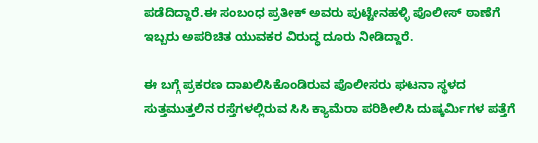ಪಡೆದಿದ್ದಾರೆ.ಈ ಸಂಬಂಧ ಪ್ರತೀಕ್‌ ಅವರು ಪುಟ್ಟೇನಹಳ್ಳಿ ಪೊಲೀಸ್‌‍ ಠಾಣೆಗೆ ಇಬ್ಬರು ಅಪರಿಚಿತ ಯುವಕರ ವಿರುದ್ಧ ದೂರು ನೀಡಿದ್ದಾರೆ.

ಈ ಬಗ್ಗೆ ಪ್ರಕರಣ ದಾಖಲಿಸಿಕೊಂಡಿರುವ ಪೊಲೀಸರು ಘಟನಾ ಸ್ಥಳದ ಸುತ್ತಮುತ್ತಲಿನ ರಸ್ತೆಗಳಲ್ಲಿರುವ ಸಿಸಿ ಕ್ಯಾಮೆರಾ ಪರಿಶೀಲಿಸಿ ದುಷ್ಕರ್ಮಿಗಳ ಪತ್ತೆಗೆ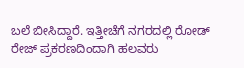ಬಲೆ ಬೀಸಿದ್ದಾರೆ. ಇತ್ತೀಚೆಗೆ ನಗರದಲ್ಲಿ ರೋಡ್‌ ರೇಜ್‌ ಪ್ರಕರಣದಿಂದಾಗಿ ಹಲವರು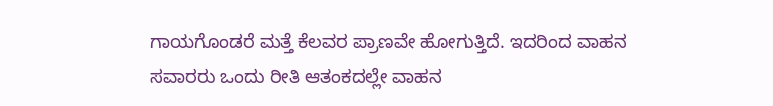ಗಾಯಗೊಂಡರೆ ಮತ್ತೆ ಕೆಲವರ ಪ್ರಾಣವೇ ಹೋಗುತ್ತಿದೆ. ಇದರಿಂದ ವಾಹನ ಸವಾರರು ಒಂದು ರೀತಿ ಆತಂಕದಲ್ಲೇ ವಾಹನ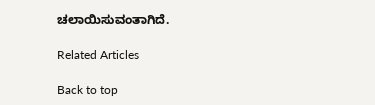ಚಲಾಯಿಸುವಂತಾಗಿದೆ.

Related Articles

Back to top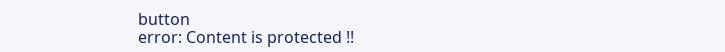button
error: Content is protected !!